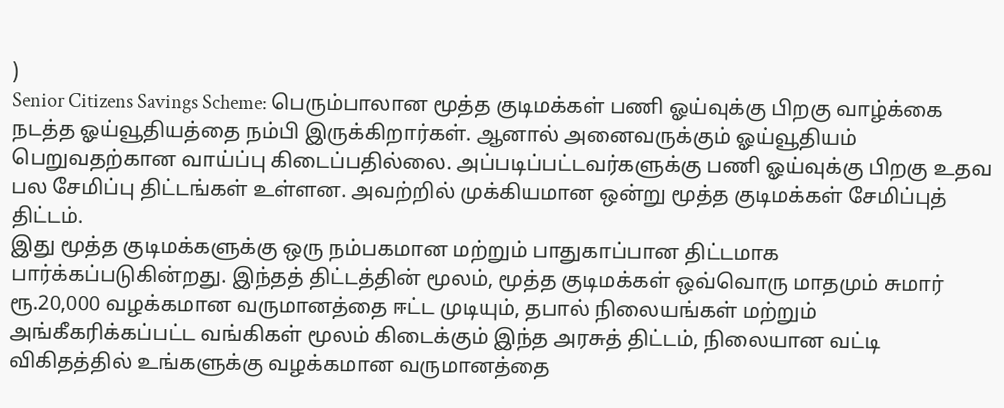)
Senior Citizens Savings Scheme: பெரும்பாலான மூத்த குடிமக்கள் பணி ஓய்வுக்கு பிறகு வாழ்க்கை நடத்த ஓய்வூதியத்தை நம்பி இருக்கிறார்கள். ஆனால் அனைவருக்கும் ஓய்வூதியம் பெறுவதற்கான வாய்ப்பு கிடைப்பதில்லை. அப்படிப்பட்டவர்களுக்கு பணி ஓய்வுக்கு பிறகு உதவ பல சேமிப்பு திட்டங்கள் உள்ளன. அவற்றில் முக்கியமான ஒன்று மூத்த குடிமக்கள் சேமிப்புத் திட்டம்.
இது மூத்த குடிமக்களுக்கு ஒரு நம்பகமான மற்றும் பாதுகாப்பான திட்டமாக பார்க்கப்படுகின்றது. இந்தத் திட்டத்தின் மூலம், மூத்த குடிமக்கள் ஒவ்வொரு மாதமும் சுமார் ரூ.20,000 வழக்கமான வருமானத்தை ஈட்ட முடியும், தபால் நிலையங்கள் மற்றும் அங்கீகரிக்கப்பட்ட வங்கிகள் மூலம் கிடைக்கும் இந்த அரசுத் திட்டம், நிலையான வட்டி விகிதத்தில் உங்களுக்கு வழக்கமான வருமானத்தை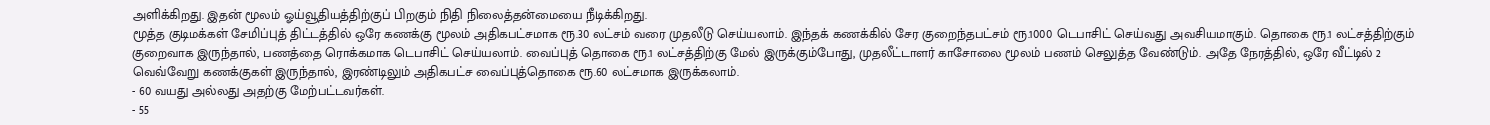அளிக்கிறது. இதன் மூலம் ஓய்வூதியத்திற்குப் பிறகும் நிதி நிலைத்தன்மையை நீடிக்கிறது.
மூத்த குடிமக்கள் சேமிப்புத் திட்டத்தில் ஒரே கணக்கு மூலம் அதிகபட்சமாக ரூ.30 லட்சம் வரை முதலீடு செய்யலாம். இந்தக் கணக்கில் சேர குறைந்தபட்சம் ரூ.1000 டெபாசிட் செய்வது அவசியமாகும். தொகை ரூ.1 லட்சத்திற்கும் குறைவாக இருந்தால், பணத்தை ரொக்கமாக டெபாசிட் செய்யலாம். வைப்புத் தொகை ரூ.1 லட்சத்திற்கு மேல் இருக்கும்போது, முதலீட்டாளர் காசோலை மூலம் பணம் செலுத்த வேண்டும். அதே நேரத்தில், ஒரே வீட்டில் 2 வெவ்வேறு கணக்குகள் இருந்தால், இரண்டிலும் அதிகபட்ச வைப்புத்தொகை ரூ.60 லட்சமாக இருக்கலாம்.
- 60 வயது அல்லது அதற்கு மேற்பட்டவர்கள்.
- 55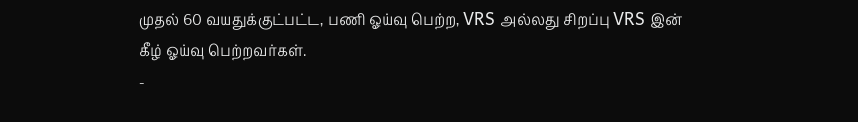முதல் 60 வயதுக்குட்பட்ட, பணி ஓய்வு பெற்ற, VRS அல்லது சிறப்பு VRS இன் கீழ் ஓய்வு பெற்றவர்கள்.
-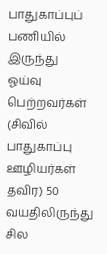பாதுகாப்புப் பணியில் இருந்து ஓய்வு பெற்றவர்கள் (சிவில் பாதுகாப்பு ஊழியர்கள் தவிர) 50 வயதிலிருந்து சில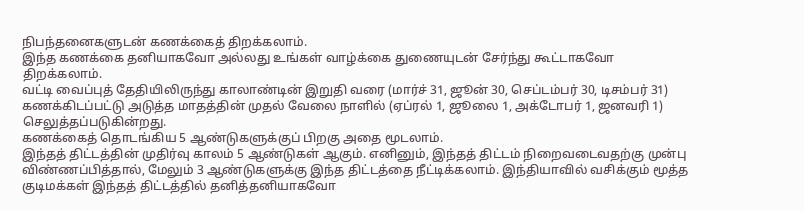நிபந்தனைகளுடன் கணக்கைத் திறக்கலாம்.
இந்த கணக்கை தனியாகவோ அல்லது உங்கள் வாழ்க்கை துணையுடன் சேர்ந்து கூட்டாகவோ திறக்கலாம்.
வட்டி வைப்புத் தேதியிலிருந்து காலாண்டின் இறுதி வரை (மார்ச் 31, ஜூன் 30, செப்டம்பர் 30, டிசம்பர் 31) கணக்கிடப்பட்டு அடுத்த மாதத்தின் முதல் வேலை நாளில் (ஏப்ரல் 1, ஜூலை 1, அக்டோபர் 1, ஜனவரி 1) செலுத்தப்படுகின்றது.
கணக்கைத் தொடங்கிய 5 ஆண்டுகளுக்குப் பிறகு அதை மூடலாம்.
இந்தத் திட்டத்தின் முதிர்வு காலம் 5 ஆண்டுகள் ஆகும். எனினும், இந்தத் திட்டம் நிறைவடைவதற்கு முன்பு விண்ணப்பித்தால், மேலும் 3 ஆண்டுகளுக்கு இந்த திட்டத்தை நீட்டிக்கலாம். இந்தியாவில் வசிக்கும் மூத்த குடிமக்கள் இந்தத் திட்டத்தில் தனித்தனியாகவோ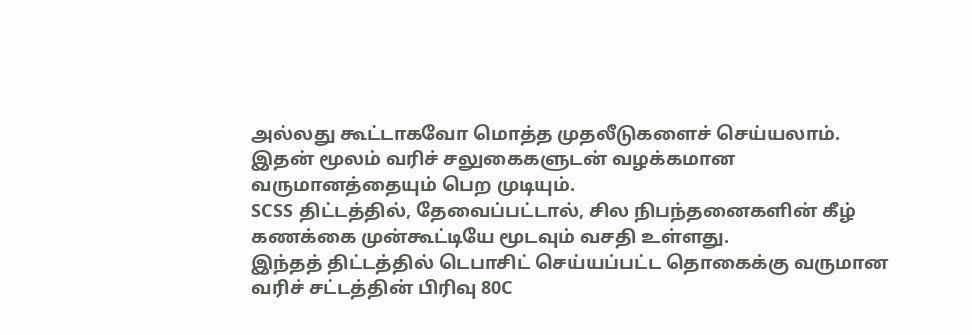அல்லது கூட்டாகவோ மொத்த முதலீடுகளைச் செய்யலாம். இதன் மூலம் வரிச் சலுகைகளுடன் வழக்கமான வருமானத்தையும் பெற முடியும்.
SCSS திட்டத்தில், தேவைப்பட்டால், சில நிபந்தனைகளின் கீழ் கணக்கை முன்கூட்டியே மூடவும் வசதி உள்ளது.
இந்தத் திட்டத்தில் டெபாசிட் செய்யப்பட்ட தொகைக்கு வருமான வரிச் சட்டத்தின் பிரிவு 80C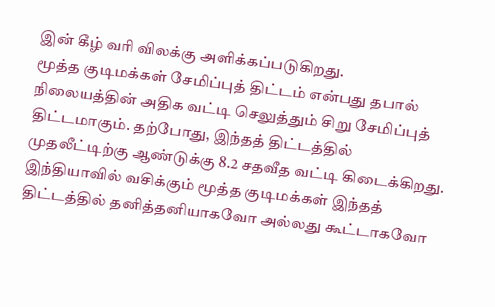இன் கீழ் வரி விலக்கு அளிக்கப்படுகிறது.
மூத்த குடிமக்கள் சேமிப்புத் திட்டம் என்பது தபால் நிலையத்தின் அதிக வட்டி செலுத்தும் சிறு சேமிப்புத் திட்டமாகும். தற்போது, இந்தத் திட்டத்தில் முதலீட்டிற்கு ஆண்டுக்கு 8.2 சதவீத வட்டி கிடைக்கிறது. இந்தியாவில் வசிக்கும் மூத்த குடிமக்கள் இந்தத் திட்டத்தில் தனித்தனியாகவோ அல்லது கூட்டாகவோ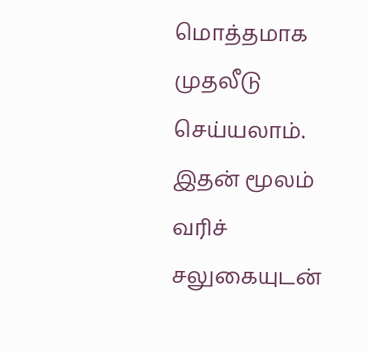மொத்தமாக முதலீடு செய்யலாம். இதன் மூலம் வரிச் சலுகையுடன்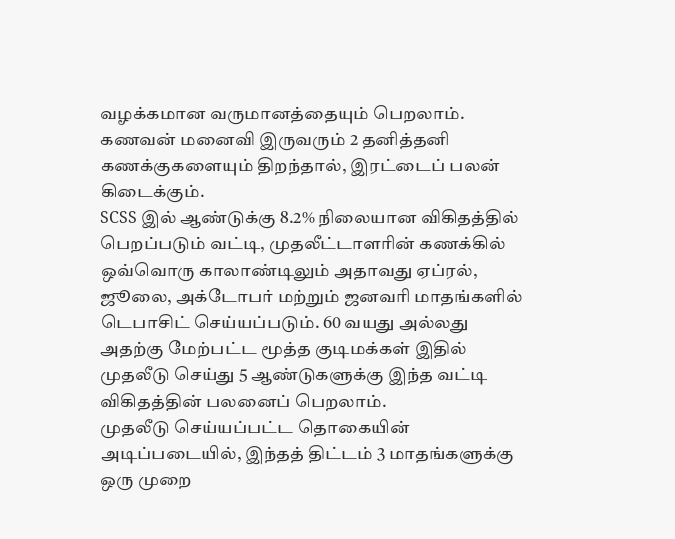வழக்கமான வருமானத்தையும் பெறலாம். கணவன் மனைவி இருவரும் 2 தனித்தனி கணக்குகளையும் திறந்தால், இரட்டைப் பலன் கிடைக்கும்.
SCSS இல் ஆண்டுக்கு 8.2% நிலையான விகிதத்தில் பெறப்படும் வட்டி, முதலீட்டாளரின் கணக்கில் ஒவ்வொரு காலாண்டிலும் அதாவது ஏப்ரல், ஜூலை, அக்டோபர் மற்றும் ஜனவரி மாதங்களில் டெபாசிட் செய்யப்படும். 60 வயது அல்லது அதற்கு மேற்பட்ட மூத்த குடிமக்கள் இதில் முதலீடு செய்து 5 ஆண்டுகளுக்கு இந்த வட்டி விகிதத்தின் பலனைப் பெறலாம்.
முதலீடு செய்யப்பட்ட தொகையின் அடிப்படையில், இந்தத் திட்டம் 3 மாதங்களுக்கு ஒரு முறை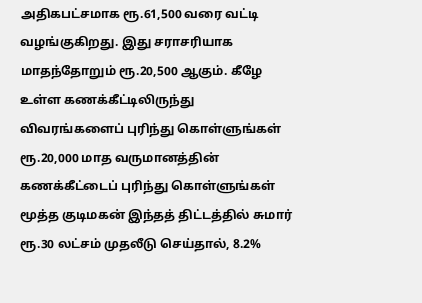அதிகபட்சமாக ரூ.61,500 வரை வட்டி வழங்குகிறது. இது சராசரியாக மாதந்தோறும் ரூ.20,500 ஆகும். கீழே உள்ள கணக்கீட்டிலிருந்து விவரங்களைப் புரிந்து கொள்ளுங்கள்
ரூ.20,000 மாத வருமானத்தின் கணக்கீட்டைப் புரிந்து கொள்ளுங்கள்
மூத்த குடிமகன் இந்தத் திட்டத்தில் சுமார் ரூ.30 லட்சம் முதலீடு செய்தால், 8.2%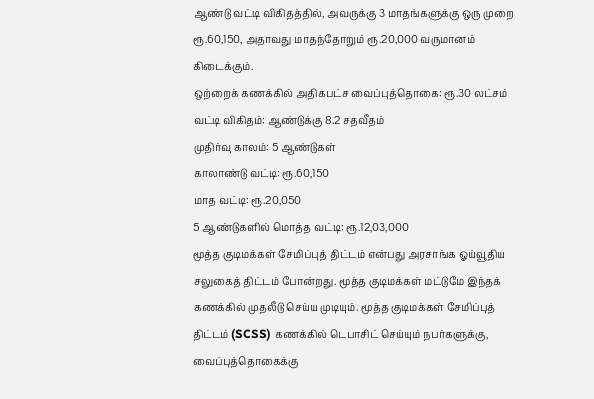ஆண்டு வட்டி விகிதத்தில், அவருக்கு 3 மாதங்களுக்கு ஒரு முறை ரூ.60,150, அதாவது மாதந்தோறும் ரூ.20,000 வருமானம் கிடைக்கும்.
ஒற்றைக் கணக்கில் அதிகபட்ச வைப்புத்தொகை: ரூ.30 லட்சம்
வட்டி விகிதம்: ஆண்டுக்கு 8.2 சதவீதம்
முதிர்வு காலம்: 5 ஆண்டுகள்
காலாண்டு வட்டி: ரூ.60,150
மாத வட்டி: ரூ.20,050
5 ஆண்டுகளில் மொத்த வட்டி: ரூ.12,03,000
மூத்த குடிமக்கள் சேமிப்புத் திட்டம் என்பது அரசாங்க ஓய்வூதிய சலுகைத் திட்டம் போன்றது. மூத்த குடிமக்கள் மட்டுமே இந்தக் கணக்கில் முதலீடு செய்ய முடியும். மூத்த குடிமக்கள் சேமிப்புத் திட்டம் (SCSS) கணக்கில் டெபாசிட் செய்யும் நபர்களுக்கு, வைப்புத்தொகைக்கு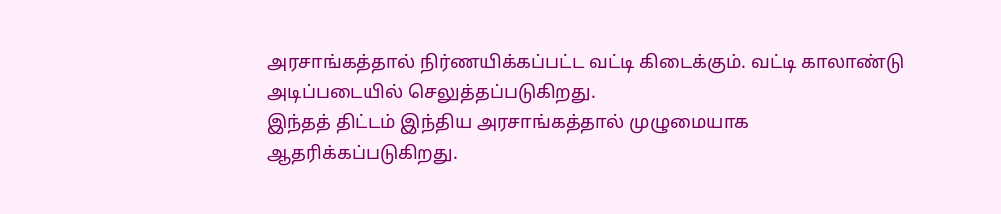அரசாங்கத்தால் நிர்ணயிக்கப்பட்ட வட்டி கிடைக்கும். வட்டி காலாண்டு அடிப்படையில் செலுத்தப்படுகிறது.
இந்தத் திட்டம் இந்திய அரசாங்கத்தால் முழுமையாக ஆதரிக்கப்படுகிறது.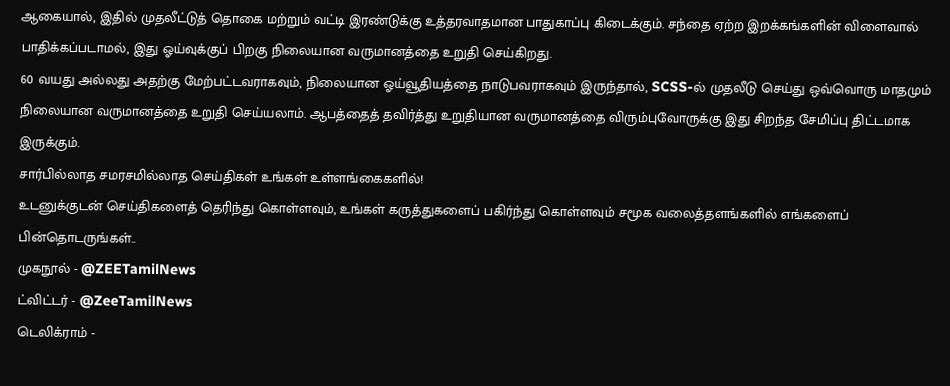ஆகையால், இதில் முதலீட்டுத் தொகை மற்றும் வட்டி இரண்டுக்கு உத்தரவாதமான பாதுகாப்பு கிடைக்கும். சந்தை ஏற்ற இறக்கங்களின் விளைவால் பாதிக்கப்படாமல், இது ஓய்வுக்குப் பிறகு நிலையான வருமானத்தை உறுதி செய்கிறது.
60 வயது அல்லது அதற்கு மேற்பட்டவராகவும், நிலையான ஓய்வூதியத்தை நாடுபவராகவும் இருந்தால், SCSS-ல் முதலீடு செய்து ஒவ்வொரு மாதமும் நிலையான வருமானத்தை உறுதி செய்யலாம். ஆபத்தைத் தவிர்த்து உறுதியான வருமானத்தை விரும்புவோருக்கு இது சிறந்த சேமிப்பு திட்டமாக இருக்கும்.
சார்பில்லாத சமரசமில்லாத செய்திகள் உங்கள் உள்ளங்கைகளில்!
உடனுக்குடன் செய்திகளைத் தெரிந்து கொள்ளவும், உங்கள் கருத்துகளைப் பகிர்ந்து கொள்ளவும் சமூக வலைத்தளங்களில் எங்களைப் பின்தொடருங்கள்..
முகநூல் - @ZEETamilNews
ட்விட்டர் - @ZeeTamilNews
டெலிக்ராம் -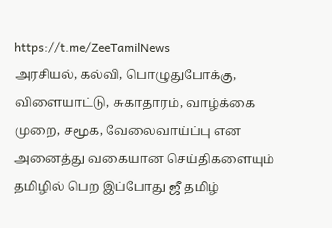https://t.me/ZeeTamilNews
அரசியல், கல்வி, பொழுதுபோக்கு, விளையாட்டு, சுகாதாரம், வாழ்க்கை முறை, சமூக, வேலைவாய்ப்பு என அனைத்து வகையான செய்திகளையும் தமிழில் பெற இப்போது ஜீ தமிழ்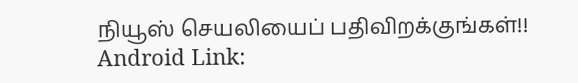நியூஸ் செயலியைப் பதிவிறக்குங்கள்!!
Android Link: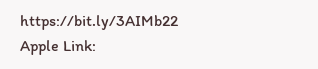https://bit.ly/3AIMb22
Apple Link: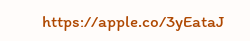https://apple.co/3yEataJ